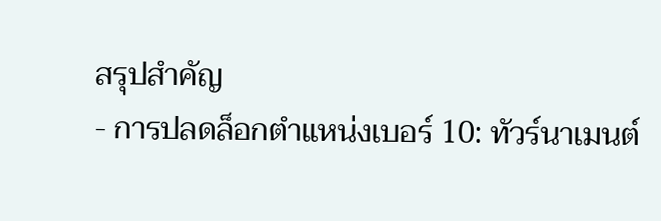สรุปสำคัญ
- การปลดล็อกตำแหน่งเบอร์ 10: ทัวร์นาเมนต์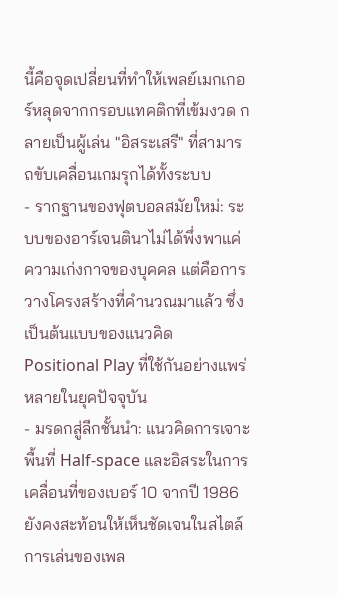นี้คือจุดเปลี่ยนที่ทำให้เพลย์เมกเกอร์หลุดจากกรอบแทคติกที่เข้มงวด กลายเป็นผู้เล่น "อิสระเสรี" ที่สามารถขับเคลื่อนเกมรุกได้ทั้งระบบ
- รากฐานของฟุตบอลสมัยใหม่: ระบบของอาร์เจนตินาไม่ได้พึ่งพาแค่ความเก่งกาจของบุคคล แต่คือการวางโครงสร้างที่คำนวณมาแล้ว ซึ่งเป็นต้นแบบของแนวคิด Positional Play ที่ใช้กันอย่างแพร่หลายในยุคปัจจุบัน
- มรดกสู่ลีกชั้นนำ: แนวคิดการเจาะพื้นที่ Half-space และอิสระในการเคลื่อนที่ของเบอร์ 10 จากปี 1986 ยังคงสะท้อนให้เห็นชัดเจนในสไตล์การเล่นของเพล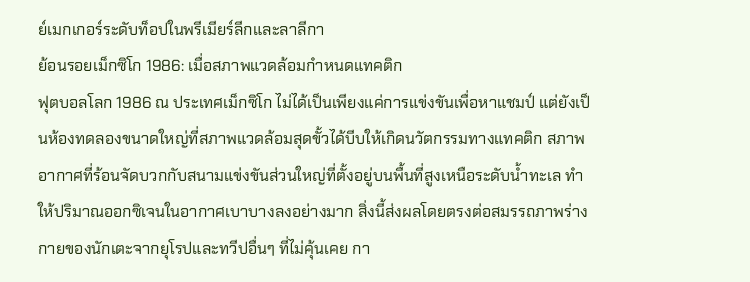ย์เมกเกอร์ระดับท็อปในพรีเมียร์ลีกและลาลีกา
ย้อนรอยเม็กซิโก 1986: เมื่อสภาพแวดล้อมกำหนดแทคติก
ฟุตบอลโลก 1986 ณ ประเทศเม็กซิโก ไม่ได้เป็นเพียงแค่การแข่งขันเพื่อหาแชมป์ แต่ยังเป็นห้องทดลองขนาดใหญ่ที่สภาพแวดล้อมสุดขั้วได้บีบให้เกิดนวัตกรรมทางแทคติก สภาพอากาศที่ร้อนจัดบวกกับสนามแข่งขันส่วนใหญ่ที่ตั้งอยู่บนพื้นที่สูงเหนือระดับน้ำทะเล ทำให้ปริมาณออกซิเจนในอากาศเบาบางลงอย่างมาก สิ่งนี้ส่งผลโดยตรงต่อสมรรถภาพร่างกายของนักเตะจากยุโรปและทวีปอื่นๆ ที่ไม่คุ้นเคย กา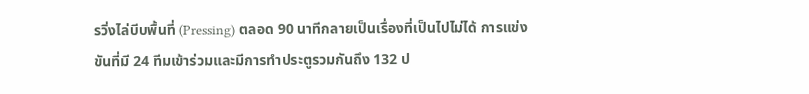รวิ่งไล่บีบพื้นที่ (Pressing) ตลอด 90 นาทีกลายเป็นเรื่องที่เป็นไปไม่ได้ การแข่งขันที่มี 24 ทีมเข้าร่วมและมีการทำประตูรวมกันถึง 132 ป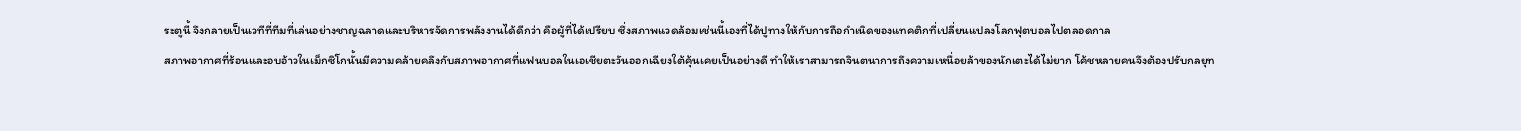ระตูนี้ จึงกลายเป็นเวทีที่ทีมที่เล่นอย่างชาญฉลาดและบริหารจัดการพลังงานได้ดีกว่า คือผู้ที่ได้เปรียบ ซึ่งสภาพแวดล้อมเช่นนี้เองที่ได้ปูทางให้กับการถือกำเนิดของแทคติกที่เปลี่ยนแปลงโลกฟุตบอลไปตลอดกาล
สภาพอากาศที่ร้อนและอบอ้าวในเม็กซิโกนั้นมีความคล้ายคลึงกับสภาพอากาศที่แฟนบอลในเอเชียตะวันออกเฉียงใต้คุ้นเคยเป็นอย่างดี ทำให้เราสามารถจินตนาการถึงความเหนื่อยล้าของนักเตะได้ไม่ยาก โค้ชหลายคนจึงต้องปรับกลยุท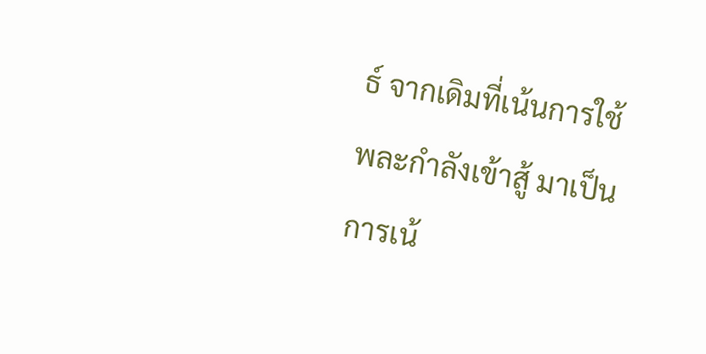ธ์ จากเดิมที่เน้นการใช้พละกำลังเข้าสู้ มาเป็นการเน้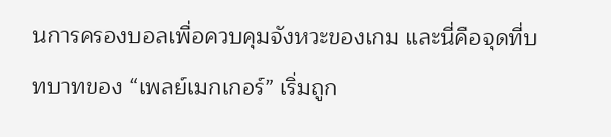นการครองบอลเพื่อควบคุมจังหวะของเกม และนี่คือจุดที่บทบาทของ “เพลย์เมกเกอร์” เริ่มถูก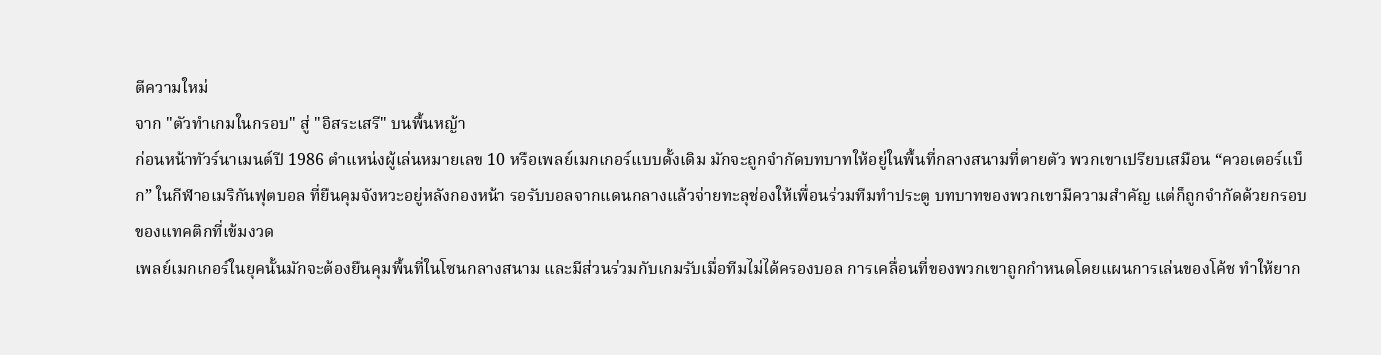ตีความใหม่
จาก "ตัวทำเกมในกรอบ" สู่ "อิสระเสรี" บนพื้นหญ้า
ก่อนหน้าทัวร์นาเมนต์ปี 1986 ตำแหน่งผู้เล่นหมายเลข 10 หรือเพลย์เมกเกอร์แบบดั้งเดิม มักจะถูกจำกัดบทบาทให้อยู่ในพื้นที่กลางสนามที่ตายตัว พวกเขาเปรียบเสมือน “ควอเตอร์แบ็ก” ในกีฬาอเมริกันฟุตบอล ที่ยืนคุมจังหวะอยู่หลังกองหน้า รอรับบอลจากแดนกลางแล้วจ่ายทะลุช่องให้เพื่อนร่วมทีมทำประตู บทบาทของพวกเขามีความสำคัญ แต่ก็ถูกจำกัดด้วยกรอบของแทคติกที่เข้มงวด
เพลย์เมกเกอร์ในยุคนั้นมักจะต้องยืนคุมพื้นที่ในโซนกลางสนาม และมีส่วนร่วมกับเกมรับเมื่อทีมไม่ได้ครองบอล การเคลื่อนที่ของพวกเขาถูกกำหนดโดยแผนการเล่นของโค้ช ทำให้ยาก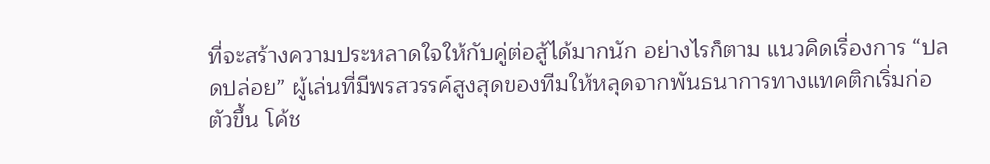ที่จะสร้างความประหลาดใจให้กับคู่ต่อสู้ได้มากนัก อย่างไรก็ตาม แนวคิดเรื่องการ “ปลดปล่อย” ผู้เล่นที่มีพรสวรรค์สูงสุดของทีมให้หลุดจากพันธนาการทางแทคติกเริ่มก่อตัวขึ้น โค้ช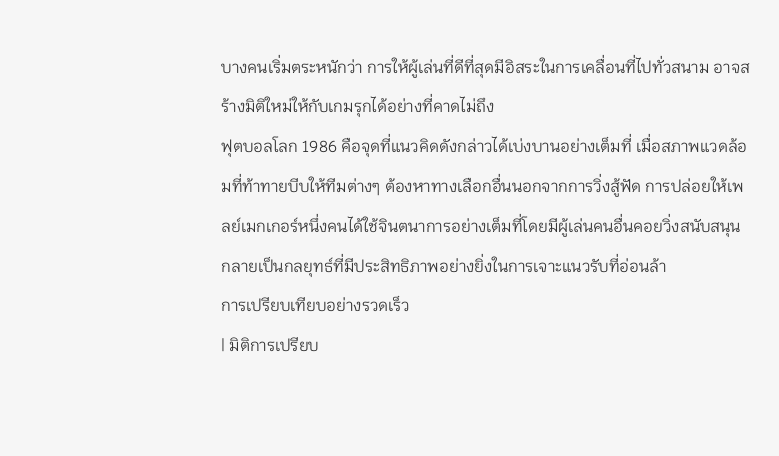บางคนเริ่มตระหนักว่า การให้ผู้เล่นที่ดีที่สุดมีอิสระในการเคลื่อนที่ไปทั่วสนาม อาจสร้างมิติใหม่ให้กับเกมรุกได้อย่างที่คาดไม่ถึง
ฟุตบอลโลก 1986 คือจุดที่แนวคิดดังกล่าวได้เบ่งบานอย่างเต็มที่ เมื่อสภาพแวดล้อมที่ท้าทายบีบให้ทีมต่างๆ ต้องหาทางเลือกอื่นนอกจากการวิ่งสู้ฟัด การปล่อยให้เพลย์เมกเกอร์หนึ่งคนได้ใช้จินตนาการอย่างเต็มที่โดยมีผู้เล่นคนอื่นคอยวิ่งสนับสนุน กลายเป็นกลยุทธ์ที่มีประสิทธิภาพอย่างยิ่งในการเจาะแนวรับที่อ่อนล้า
การเปรียบเทียบอย่างรวดเร็ว
| มิติการเปรียบ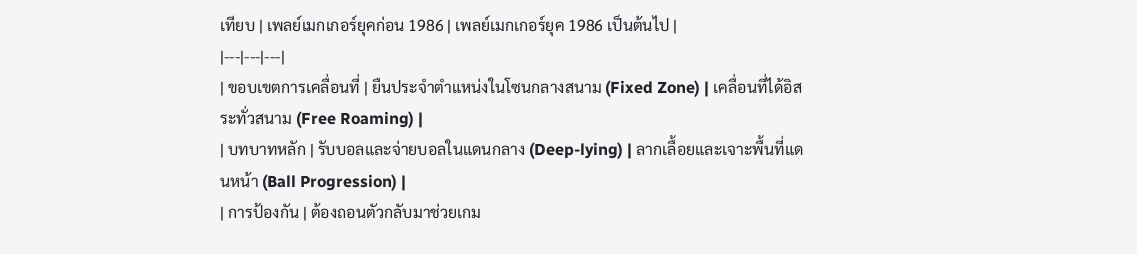เทียบ | เพลย์เมกเกอร์ยุคก่อน 1986 | เพลย์เมกเกอร์ยุค 1986 เป็นต้นไป |
|---|---|---|
| ขอบเขตการเคลื่อนที่ | ยืนประจำตำแหน่งในโซนกลางสนาม (Fixed Zone) | เคลื่อนที่ได้อิสระทั่วสนาม (Free Roaming) |
| บทบาทหลัก | รับบอลและจ่ายบอลในแดนกลาง (Deep-lying) | ลากเลื้อยและเจาะพื้นที่แดนหน้า (Ball Progression) |
| การป้องกัน | ต้องถอนตัวกลับมาช่วยเกม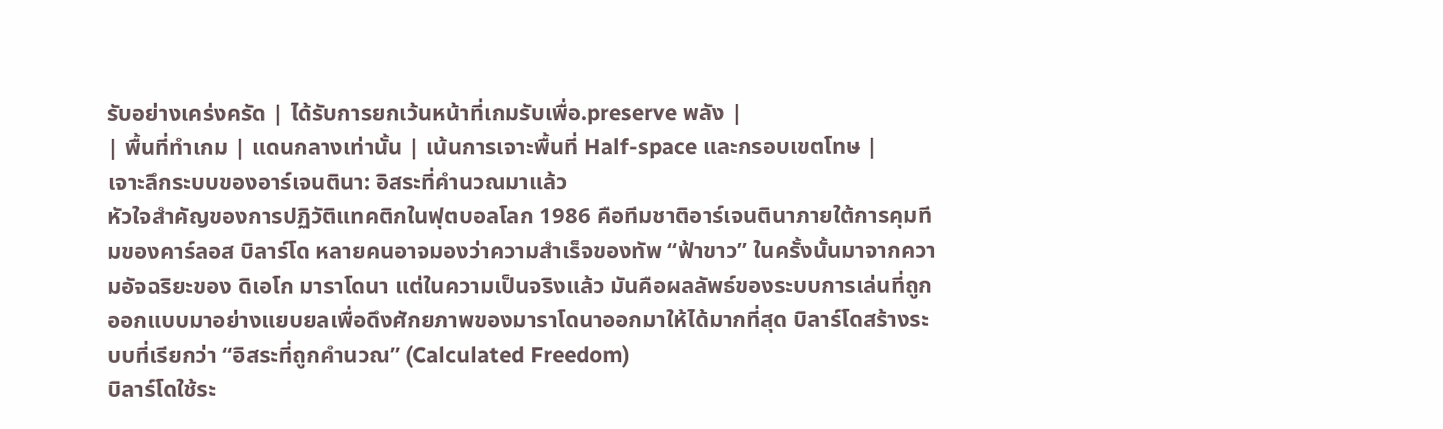รับอย่างเคร่งครัด | ได้รับการยกเว้นหน้าที่เกมรับเพื่อ.preserve พลัง |
| พื้นที่ทำเกม | แดนกลางเท่านั้น | เน้นการเจาะพื้นที่ Half-space และกรอบเขตโทษ |
เจาะลึกระบบของอาร์เจนตินา: อิสระที่คำนวณมาแล้ว
หัวใจสำคัญของการปฏิวัติแทคติกในฟุตบอลโลก 1986 คือทีมชาติอาร์เจนตินาภายใต้การคุมทีมของคาร์ลอส บิลาร์โด หลายคนอาจมองว่าความสำเร็จของทัพ “ฟ้าขาว” ในครั้งนั้นมาจากความอัจฉริยะของ ดิเอโก มาราโดนา แต่ในความเป็นจริงแล้ว มันคือผลลัพธ์ของระบบการเล่นที่ถูกออกแบบมาอย่างแยบยลเพื่อดึงศักยภาพของมาราโดนาออกมาให้ได้มากที่สุด บิลาร์โดสร้างระบบที่เรียกว่า “อิสระที่ถูกคำนวณ” (Calculated Freedom)
บิลาร์โดใช้ระ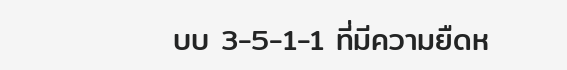บบ 3-5-1-1 ที่มีความยืดห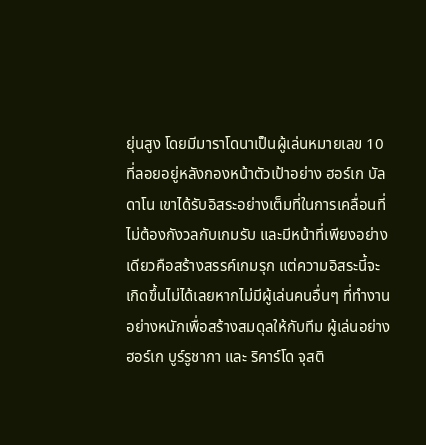ยุ่นสูง โดยมีมาราโดนาเป็นผู้เล่นหมายเลข 10 ที่ลอยอยู่หลังกองหน้าตัวเป้าอย่าง ฮอร์เก บัลดาโน เขาได้รับอิสระอย่างเต็มที่ในการเคลื่อนที่ ไม่ต้องกังวลกับเกมรับ และมีหน้าที่เพียงอย่างเดียวคือสร้างสรรค์เกมรุก แต่ความอิสระนี้จะเกิดขึ้นไม่ได้เลยหากไม่มีผู้เล่นคนอื่นๆ ที่ทำงานอย่างหนักเพื่อสร้างสมดุลให้กับทีม ผู้เล่นอย่าง ฮอร์เก บูร์รูชากา และ ริคาร์โด จุสติ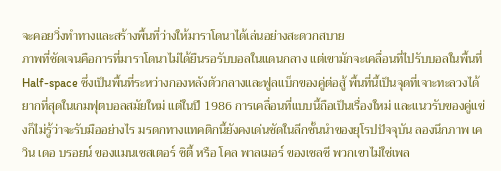จะคอยวิ่งทำทางและสร้างพื้นที่ว่างให้มาราโดนาได้เล่นอย่างสะดวกสบาย
ภาพที่ชัดเจนคือการที่มาราโดนาไม่ได้ยืนรอรับบอลในแดนกลาง แต่เขามักจะเคลื่อนที่ไปรับบอลในพื้นที่ Half-space ซึ่งเป็นพื้นที่ระหว่างกองหลังตัวกลางและฟูลแบ็กของคู่ต่อสู้ พื้นที่นี้เป็นจุดที่เจาะทะลวงได้ยากที่สุดในเกมฟุตบอลสมัยใหม่ แต่ในปี 1986 การเคลื่อนที่แบบนี้ถือเป็นเรื่องใหม่ และแนวรับของคู่แข่งก็ไม่รู้ว่าจะรับมืออย่างไร มรดกทางแทคติกนี้ยังคงเด่นชัดในลีกชั้นนำของยุโรปปัจจุบัน ลองนึกภาพ เควิน เดอ บรอยน์ ของแมนเชสเตอร์ ซิตี้ หรือ โคล พาลเมอร์ ของเชลซี พวกเขาไม่ใช่เพล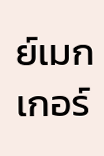ย์เมกเกอร์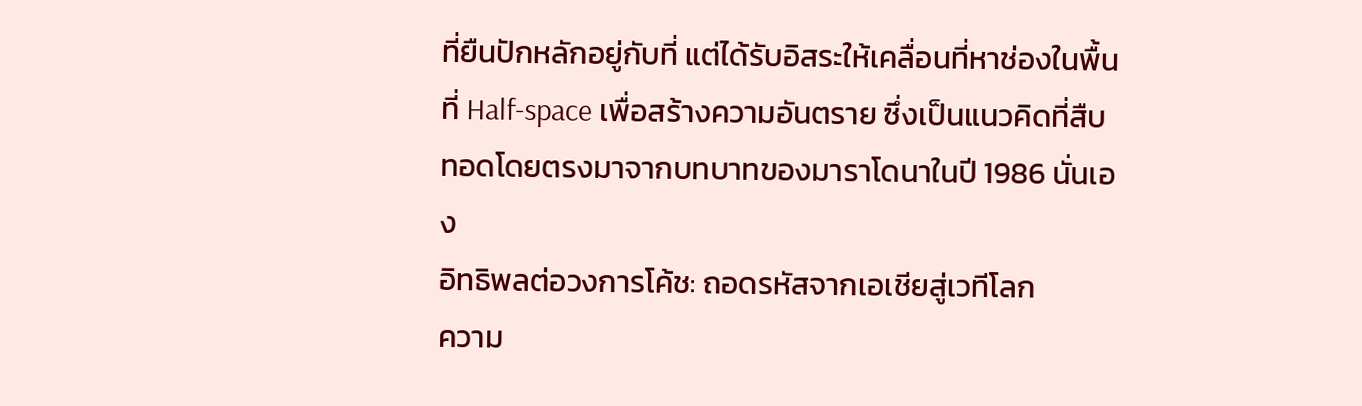ที่ยืนปักหลักอยู่กับที่ แต่ได้รับอิสระให้เคลื่อนที่หาช่องในพื้นที่ Half-space เพื่อสร้างความอันตราย ซึ่งเป็นแนวคิดที่สืบทอดโดยตรงมาจากบทบาทของมาราโดนาในปี 1986 นั่นเอง
อิทธิพลต่อวงการโค้ช: ถอดรหัสจากเอเชียสู่เวทีโลก
ความ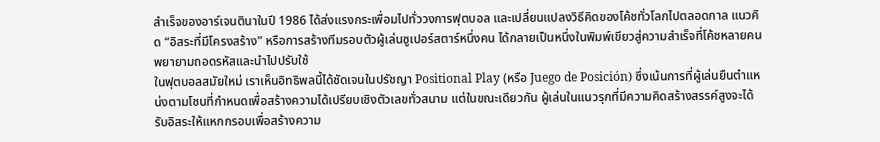สำเร็จของอาร์เจนตินาในปี 1986 ได้ส่งแรงกระเพื่อมไปทั่ววงการฟุตบอล และเปลี่ยนแปลงวิธีคิดของโค้ชทั่วโลกไปตลอดกาล แนวคิด “อิสระที่มีโครงสร้าง” หรือการสร้างทีมรอบตัวผู้เล่นซูเปอร์สตาร์หนึ่งคน ได้กลายเป็นหนึ่งในพิมพ์เขียวสู่ความสำเร็จที่โค้ชหลายคนพยายามถอดรหัสและนำไปปรับใช้
ในฟุตบอลสมัยใหม่ เราเห็นอิทธิพลนี้ได้ชัดเจนในปรัชญา Positional Play (หรือ Juego de Posición) ซึ่งเน้นการที่ผู้เล่นยืนตำแหน่งตามโซนที่กำหนดเพื่อสร้างความได้เปรียบเชิงตัวเลขทั่วสนาม แต่ในขณะเดียวกัน ผู้เล่นในแนวรุกที่มีความคิดสร้างสรรค์สูงจะได้รับอิสระให้แหกกรอบเพื่อสร้างความ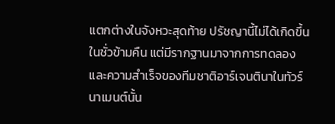แตกต่างในจังหวะสุดท้าย ปรัชญานี้ไม่ได้เกิดขึ้นในชั่วข้ามคืน แต่มีรากฐานมาจากการทดลองและความสำเร็จของทีมชาติอาร์เจนตินาในทัวร์นาเมนต์นั้น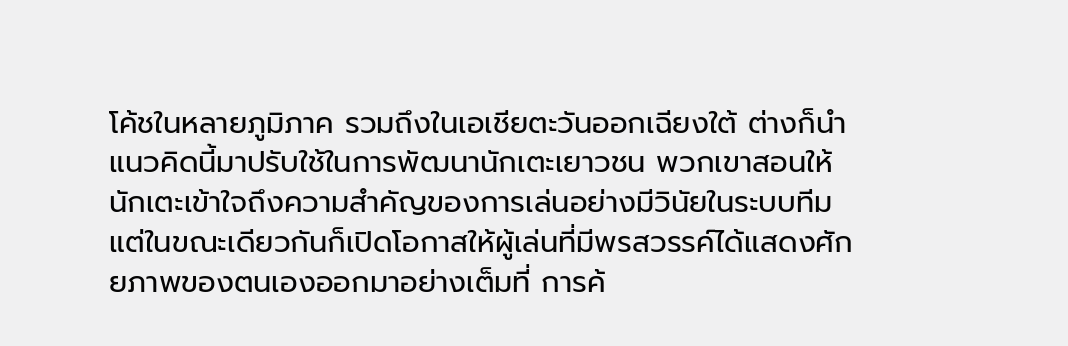โค้ชในหลายภูมิภาค รวมถึงในเอเชียตะวันออกเฉียงใต้ ต่างก็นำแนวคิดนี้มาปรับใช้ในการพัฒนานักเตะเยาวชน พวกเขาสอนให้นักเตะเข้าใจถึงความสำคัญของการเล่นอย่างมีวินัยในระบบทีม แต่ในขณะเดียวกันก็เปิดโอกาสให้ผู้เล่นที่มีพรสวรรค์ได้แสดงศักยภาพของตนเองออกมาอย่างเต็มที่ การค้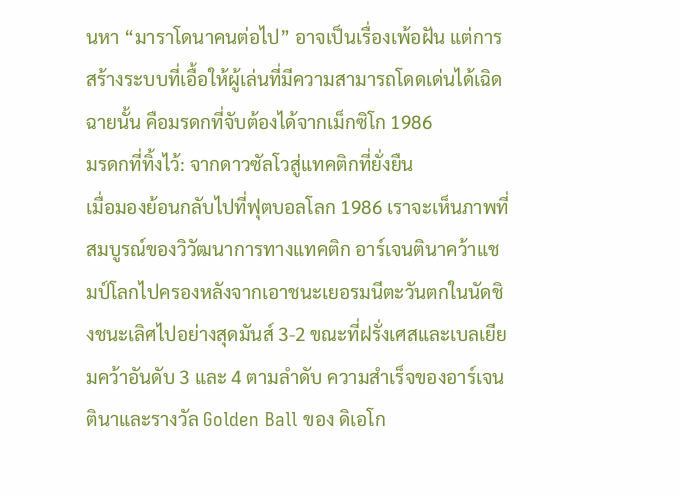นหา “มาราโดนาคนต่อไป” อาจเป็นเรื่องเพ้อฝัน แต่การสร้างระบบที่เอื้อให้ผู้เล่นที่มีความสามารถโดดเด่นได้เฉิดฉายนั้น คือมรดกที่จับต้องได้จากเม็กซิโก 1986
มรดกที่ทิ้งไว้: จากดาวซัลโวสู่แทคติกที่ยั่งยืน
เมื่อมองย้อนกลับไปที่ฟุตบอลโลก 1986 เราจะเห็นภาพที่สมบูรณ์ของวิวัฒนาการทางแทคติก อาร์เจนตินาคว้าแชมป์โลกไปครองหลังจากเอาชนะเยอรมนีตะวันตกในนัดชิงชนะเลิศไปอย่างสุดมันส์ 3-2 ขณะที่ฝรั่งเศสและเบลเยียมคว้าอันดับ 3 และ 4 ตามลำดับ ความสำเร็จของอาร์เจนตินาและรางวัล Golden Ball ของ ดิเอโก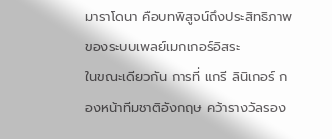มาราโดนา คือบทพิสูจน์ถึงประสิทธิภาพของระบบเพลย์เมกเกอร์อิสระ
ในขณะเดียวกัน การที่ แกรี ลินิเกอร์ กองหน้าทีมชาติอังกฤษ คว้ารางวัลรอง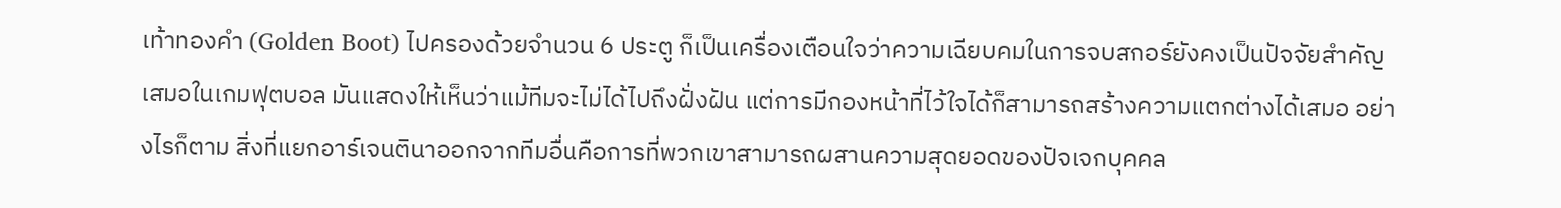เท้าทองคำ (Golden Boot) ไปครองด้วยจำนวน 6 ประตู ก็เป็นเครื่องเตือนใจว่าความเฉียบคมในการจบสกอร์ยังคงเป็นปัจจัยสำคัญเสมอในเกมฟุตบอล มันแสดงให้เห็นว่าแม้ทีมจะไม่ได้ไปถึงฝั่งฝัน แต่การมีกองหน้าที่ไว้ใจได้ก็สามารถสร้างความแตกต่างได้เสมอ อย่างไรก็ตาม สิ่งที่แยกอาร์เจนตินาออกจากทีมอื่นคือการที่พวกเขาสามารถผสานความสุดยอดของปัจเจกบุคคล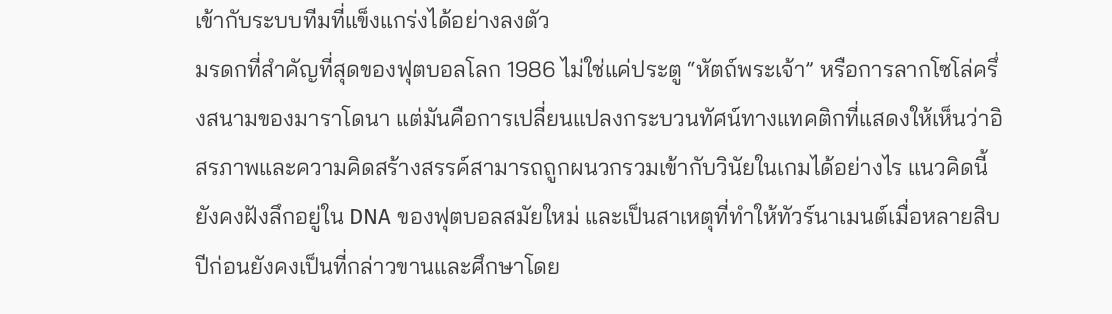เข้ากับระบบทีมที่แข็งแกร่งได้อย่างลงตัว
มรดกที่สำคัญที่สุดของฟุตบอลโลก 1986 ไม่ใช่แค่ประตู “หัตถ์พระเจ้า” หรือการลากโซโล่ครึ่งสนามของมาราโดนา แต่มันคือการเปลี่ยนแปลงกระบวนทัศน์ทางแทคติกที่แสดงให้เห็นว่าอิสรภาพและความคิดสร้างสรรค์สามารถถูกผนวกรวมเข้ากับวินัยในเกมได้อย่างไร แนวคิดนี้ยังคงฝังลึกอยู่ใน DNA ของฟุตบอลสมัยใหม่ และเป็นสาเหตุที่ทำให้ทัวร์นาเมนต์เมื่อหลายสิบปีก่อนยังคงเป็นที่กล่าวขานและศึกษาโดย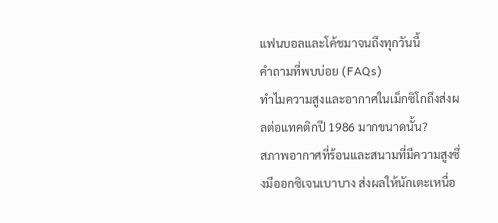แฟนบอลและโค้ชมาจนถึงทุกวันนี้
คำถามที่พบบ่อย (FAQs)
ทำไมความสูงและอากาศในเม็กซิโกถึงส่งผลต่อแทคติกปี 1986 มากขนาดนั้น?
สภาพอากาศที่ร้อนและสนามที่มีความสูงซึ่งมีออกซิเจนเบาบาง ส่งผลให้นักเตะเหนื่อ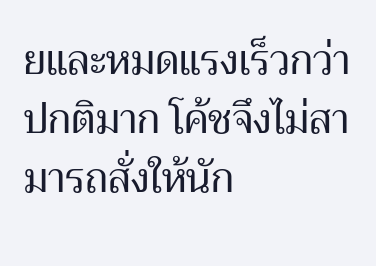ยและหมดแรงเร็วกว่าปกติมาก โค้ชจึงไม่สามารถสั่งให้นัก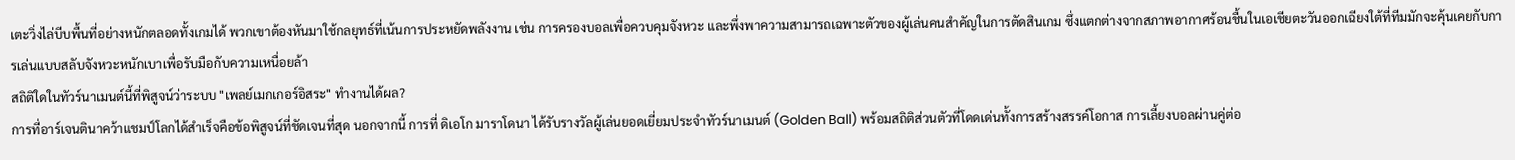เตะวิ่งไล่บีบพื้นที่อย่างหนักตลอดทั้งเกมได้ พวกเขาต้องหันมาใช้กลยุทธ์ที่เน้นการประหยัดพลังงาน เช่น การครองบอลเพื่อควบคุมจังหวะ และพึ่งพาความสามารถเฉพาะตัวของผู้เล่นคนสำคัญในการตัดสินเกม ซึ่งแตกต่างจากสภาพอากาศร้อนชื้นในเอเชียตะวันออกเฉียงใต้ที่ทีมมักจะคุ้นเคยกับการเล่นแบบสลับจังหวะหนักเบาเพื่อรับมือกับความเหนื่อยล้า
สถิติใดในทัวร์นาเมนต์นี้ที่พิสูจน์ว่าระบบ "เพลย์เมกเกอร์อิสระ" ทำงานได้ผล?
การที่อาร์เจนตินาคว้าแชมป์โลกได้สำเร็จคือข้อพิสูจน์ที่ชัดเจนที่สุด นอกจากนี้ การที่ ดิเอโก มาราโดนา ได้รับรางวัลผู้เล่นยอดเยี่ยมประจำทัวร์นาเมนต์ (Golden Ball) พร้อมสถิติส่วนตัวที่โดดเด่นทั้งการสร้างสรรค์โอกาส การเลี้ยงบอลผ่านคู่ต่อ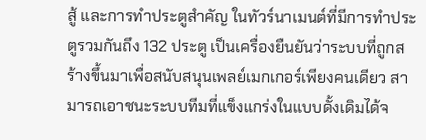สู้ และการทำประตูสำคัญ ในทัวร์นาเมนต์ที่มีการทำประตูรวมกันถึง 132 ประตู เป็นเครื่องยืนยันว่าระบบที่ถูกสร้างขึ้นมาเพื่อสนับสนุนเพลย์เมกเกอร์เพียงคนเดียว สามารถเอาชนะระบบทีมที่แข็งแกร่งในแบบดั้งเดิมได้จ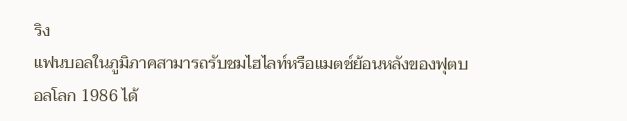ริง
แฟนบอลในภูมิภาคสามารถรับชมไฮไลท์หรือแมตช์ย้อนหลังของฟุตบอลโลก 1986 ได้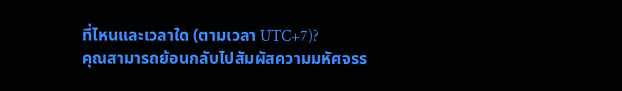ที่ไหนและเวลาใด (ตามเวลา UTC+7)?
คุณสามารถย้อนกลับไปสัมผัสความมหัศจรร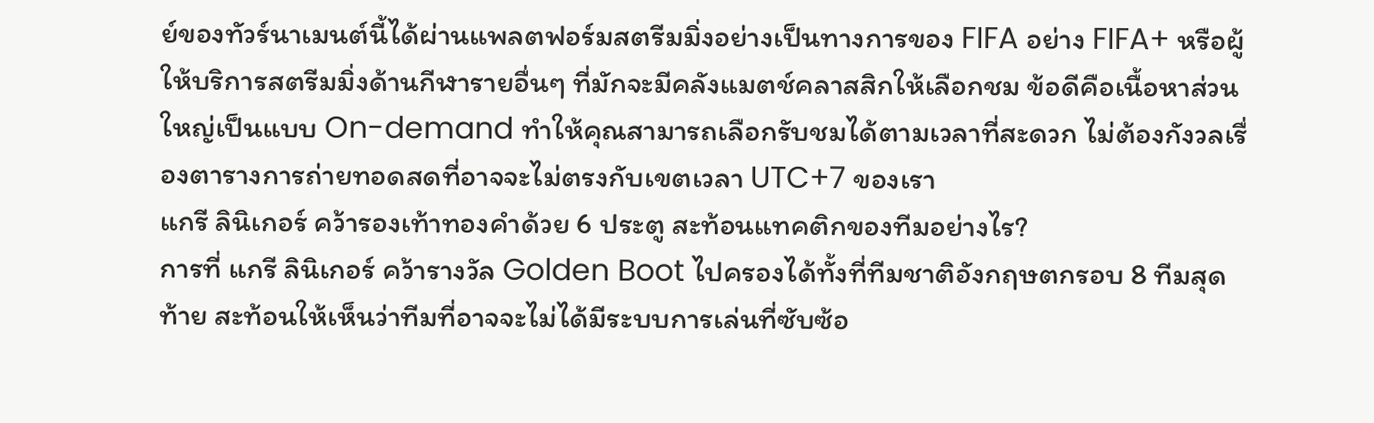ย์ของทัวร์นาเมนต์นี้ได้ผ่านแพลตฟอร์มสตรีมมิ่งอย่างเป็นทางการของ FIFA อย่าง FIFA+ หรือผู้ให้บริการสตรีมมิ่งด้านกีฬารายอื่นๆ ที่มักจะมีคลังแมตช์คลาสสิกให้เลือกชม ข้อดีคือเนื้อหาส่วนใหญ่เป็นแบบ On-demand ทำให้คุณสามารถเลือกรับชมได้ตามเวลาที่สะดวก ไม่ต้องกังวลเรื่องตารางการถ่ายทอดสดที่อาจจะไม่ตรงกับเขตเวลา UTC+7 ของเรา
แกรี ลินิเกอร์ คว้ารองเท้าทองคำด้วย 6 ประตู สะท้อนแทคติกของทีมอย่างไร?
การที่ แกรี ลินิเกอร์ คว้ารางวัล Golden Boot ไปครองได้ทั้งที่ทีมชาติอังกฤษตกรอบ 8 ทีมสุดท้าย สะท้อนให้เห็นว่าทีมที่อาจจะไม่ได้มีระบบการเล่นที่ซับซ้อ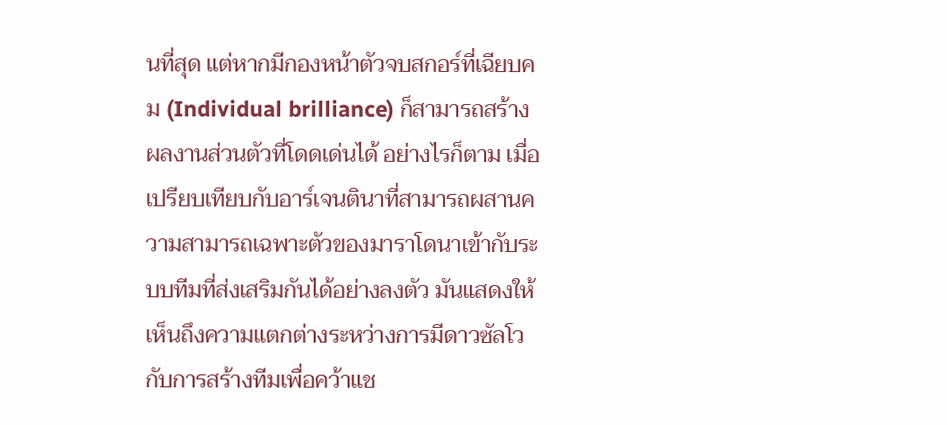นที่สุด แต่หากมีกองหน้าตัวจบสกอร์ที่เฉียบคม (Individual brilliance) ก็สามารถสร้างผลงานส่วนตัวที่โดดเด่นได้ อย่างไรก็ตาม เมื่อเปรียบเทียบกับอาร์เจนตินาที่สามารถผสานความสามารถเฉพาะตัวของมาราโดนาเข้ากับระบบทีมที่ส่งเสริมกันได้อย่างลงตัว มันแสดงให้เห็นถึงความแตกต่างระหว่างการมีดาวซัลโวกับการสร้างทีมเพื่อคว้าแช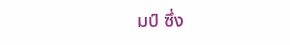มป์ ซึ่ง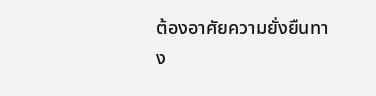ต้องอาศัยความยั่งยืนทาง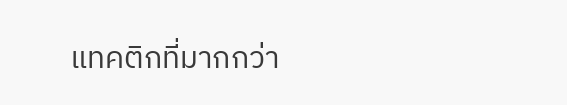แทคติกที่มากกว่า